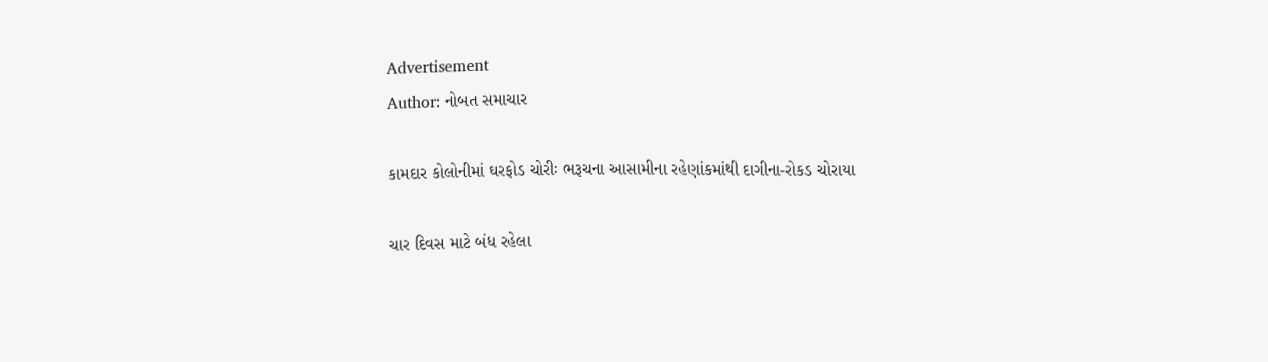Advertisement
Author: નોબત સમાચાર

કામદાર કોલોનીમાં ઘરફોડ ચોરીઃ ભરૂચના આસામીના રહેણાંકમાંથી દાગીના-રોકડ ચોરાયા

ચાર દિવસ માટે બંધ રહેલા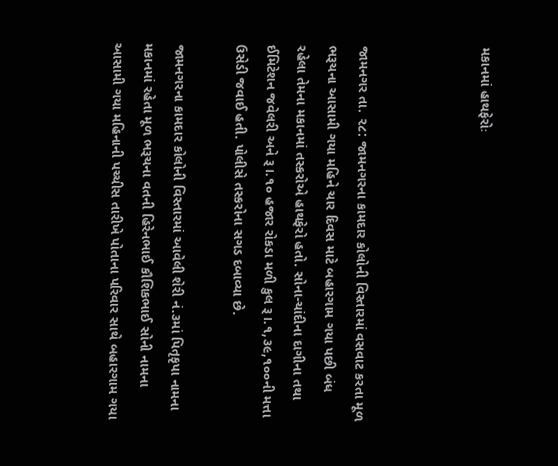મકાનમાં હાથફેરોઃ



જામનગર તા. ૨૮: જામનગરના કામદાર કોલોની વિસ્તારમાં વસવાટ કરતા મૂળ ભરૂચના આસામી ગયા મહિને ચાર દિવસ માટે બહારગામ ગયા પછી બંધ રહેલા તેમના મકાનમાં તસ્કરોએ હાથફેરો હતો. સોના-ચાંદીના દાગીના તથા ઈમિટેશન જવેલરી અને રૂ।.૧૦ હજાર રોકડા મળી કુલ રૂ।.૧,૩૯,૧૦૦ની મત્તા ઉસેડી જવાઈ હતી. પોલીસે તસ્કરોના સગડ દબાવ્યા છે.

જામનગરના કામદાર કોલોની વિસ્તારમાં આવેલી શેરી નં.૩માં પિતૃકૃપા નામના મકાનમાં રહેતા મૂળ ભરૂચના વતની હિરેનભાઈ કૌશિકભાઈ સોની નામના આસામી ગયા મહિનાની પચ્ચીસ તારીખે પોતાના પરિવાર સાથે બહારગામ ગયા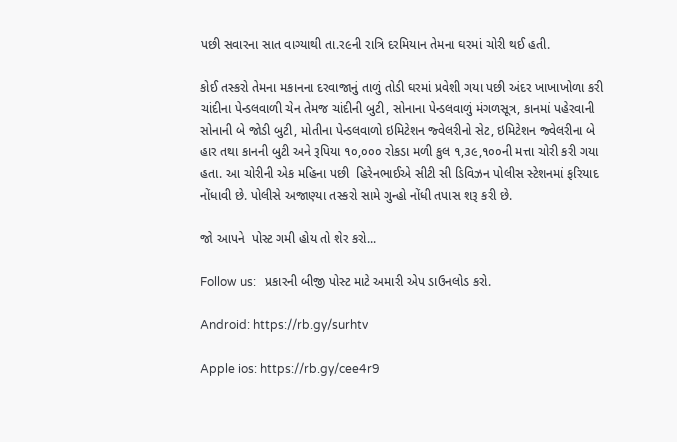પછી સવારના સાત વાગ્યાથી તા.ર૯ની રાત્રિ દરમિયાન તેમના ઘરમાં ચોરી થઈ હતી.

કોઈ તસ્કરો તેમના મકાનના દરવાજાનું તાળું તોડી ઘરમાં પ્રવેશી ગયા પછી અંદર ખાખાખોળા કરી ચાંદીના પેન્ડલવાળી ચેન તેમજ ચાંદીની બુટી, સોનાના પેન્ડલવાળું મંગળસૂત્ર, કાનમાં પહેરવાની સોનાની બે જોડી બુટી, મોતીના પેન્ડલવાળો ઇમિટેશન જ્વેલરીનો સેટ, ઇમિટેશન જ્વેલરીના બે હાર તથા કાનની બુટી અને રૂપિયા ૧૦,૦૦૦ રોકડા મળી કુલ ૧,૩૯,૧૦૦ની મત્તા ચોરી કરી ગયા હતા. આ ચોરીની એક મહિના પછી  હિરેનભાઈએ સીટી સી ડિવિઝન પોલીસ સ્ટેશનમાં ફરિયાદ નોંધાવી છે. પોલીસે અજાણ્યા તસ્કરો સામે ગુન્હો નોંધી તપાસ શરૂ કરી છે.

જો આપને  પોસ્ટ ગમી હોય તો શેર કરો...

Follow us:   પ્રકારની બીજી પોસ્ટ માટે અમારી એપ ડાઉનલોડ કરો.

Android: https://rb.gy/surhtv

Apple ios: https://rb.gy/cee4r9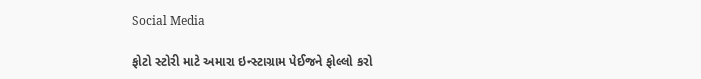Social Media

ફોટો સ્ટોરી માટે અમારા ઇન્સ્ટાગ્રામ પેઈજને ફોલ્લો કરો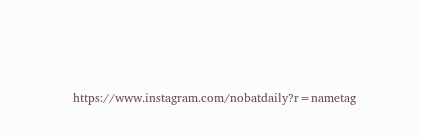https://www.instagram.com/nobatdaily?r=nametag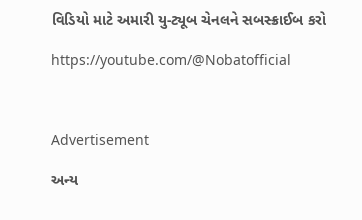વિડિયો માટે અમારી યુ-ટ્યૂબ ચેનલને સબસ્ક્રાઈબ કરો

https://youtube.com/@Nobatofficial



Advertisement

અન્ય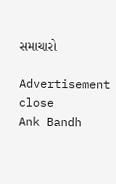સમાચારો

Advertisement
close
Ank Bandh